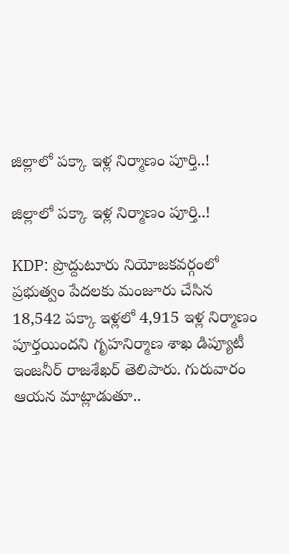జిల్లాలో పక్కా ఇళ్ల నిర్మాణం పూర్తి..!

జిల్లాలో పక్కా ఇళ్ల నిర్మాణం పూర్తి..!

KDP: ప్రొద్దుటూరు నియోజకవర్గంలో ప్రభుత్వం పేదలకు మంజూరు చేసిన 18,542 పక్కా ఇళ్లలో 4,915 ఇళ్ల నిర్మాణం పూర్తయిందని గృహనిర్మాణ శాఖ డిప్యూటీ ఇంజనీర్ రాజశేఖర్ తెలిపారు. గురువారం ఆయన మాట్లాడుతూ..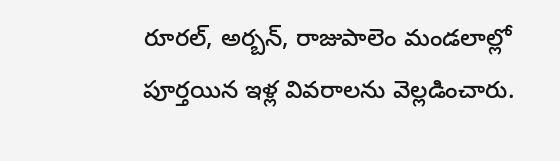రూరల్, అర్బన్, రాజుపాలెం మండలాల్లో పూర్తయిన ఇళ్ల వివరాలను వెల్లడించారు.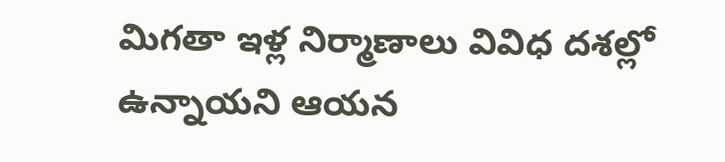మిగతా ఇళ్ల నిర్మాణాలు వివిధ దశల్లో ఉన్నాయని ఆయన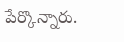పేర్కొన్నారు.